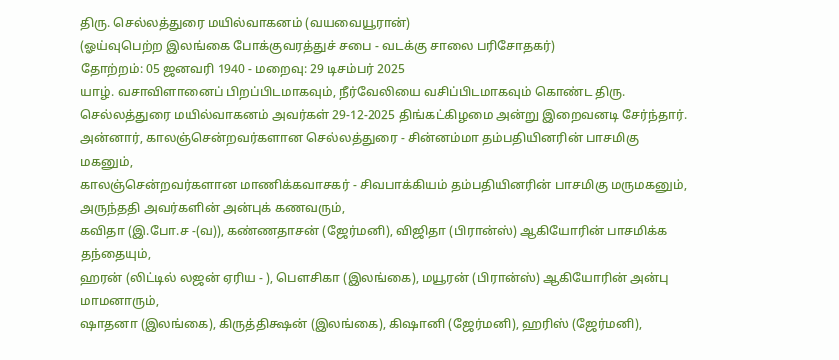திரு. செல்லத்துரை மயில்வாகனம் (வயவையூரான்)
(ஓய்வுபெற்ற இலங்கை போக்குவரத்துச் சபை - வடக்கு சாலை பரிசோதகர்)
தோற்றம்: 05 ஜனவரி 1940 - மறைவு: 29 டிசம்பர் 2025
யாழ். வசாவிளானைப் பிறப்பிடமாகவும், நீர்வேலியை வசிப்பிடமாகவும் கொண்ட திரு. செல்லத்துரை மயில்வாகனம் அவர்கள் 29-12-2025 திங்கட்கிழமை அன்று இறைவனடி சேர்ந்தார்.
அன்னார், காலஞ்சென்றவர்களான செல்லத்துரை - சின்னம்மா தம்பதியினரின் பாசமிகு மகனும்,
காலஞ்சென்றவர்களான மாணிக்கவாசகர் - சிவபாக்கியம் தம்பதியினரின் பாசமிகு மருமகனும்,
அருந்ததி அவர்களின் அன்புக் கணவரும்,
கவிதா (இ.போ.ச -(வ)), கண்ணதாசன் (ஜேர்மனி), விஜிதா (பிரான்ஸ்) ஆகியோரின் பாசமிக்க தந்தையும்,
ஹரன் (லிட்டில் லஜன் ஏரிய - ), பௌசிகா (இலங்கை), மயூரன் (பிரான்ஸ்) ஆகியோரின் அன்பு மாமனாரும்,
ஷாதனா (இலங்கை), கிருத்திக்ஷன் (இலங்கை), கிஷானி (ஜேர்மனி), ஹரிஸ் (ஜேர்மனி),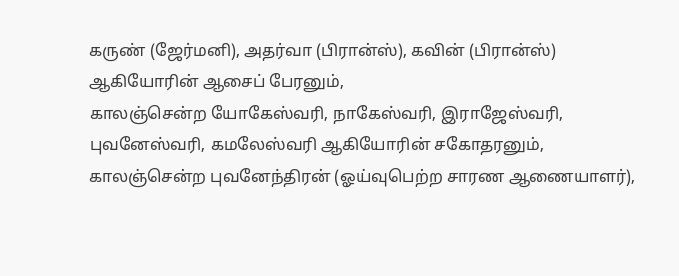கருண் (ஜேர்மனி), அதர்வா (பிரான்ஸ்), கவின் (பிரான்ஸ்) ஆகியோரின் ஆசைப் பேரனும்,
காலஞ்சென்ற யோகேஸ்வரி, நாகேஸ்வரி, இராஜேஸ்வரி, புவனேஸ்வரி, கமலேஸ்வரி ஆகியோரின் சகோதரனும்,
காலஞ்சென்ற புவனேந்திரன் (ஓய்வுபெற்ற சாரண ஆணையாளர்),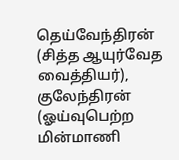தெய்வேந்திரன் (சித்த ஆயுர்வேத வைத்தியர்), குலேந்திரன் (ஓய்வுபெற்ற மின்மாணி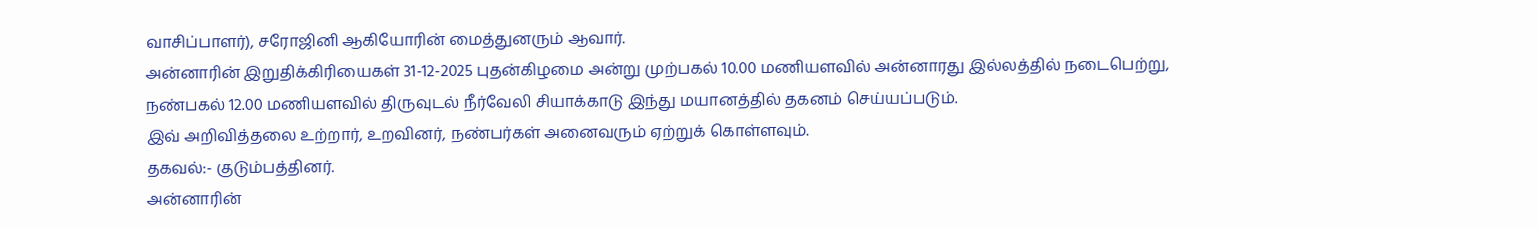வாசிப்பாளர்), சரோஜினி ஆகியோரின் மைத்துனரும் ஆவார்.
அன்னாரின் இறுதிக்கிரியைகள் 31-12-2025 புதன்கிழமை அன்று முற்பகல் 10.00 மணியளவில் அன்னாரது இல்லத்தில் நடைபெற்று, நண்பகல் 12.00 மணியளவில் திருவுடல் நீர்வேலி சியாக்காடு இந்து மயானத்தில் தகனம் செய்யப்படும்.
இவ் அறிவித்தலை உற்றார், உறவினர், நண்பர்கள் அனைவரும் ஏற்றுக் கொள்ளவும்.
தகவல்:- குடும்பத்தினர்.
அன்னாரின்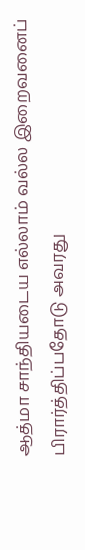ஆத்மா சாந்தியடைய எல்லாம் வல்ல இறைவனைப் பிரார்த்திப்பதோடு அவரது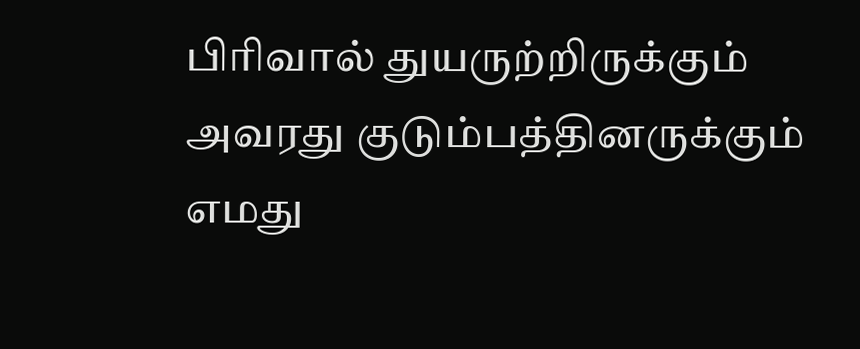பிரிவால் துயருற்றிருக்கும் அவரது குடும்பத்தினருக்கும் எமது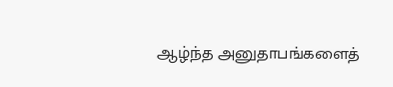ஆழ்ந்த அனுதாபங்களைத்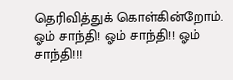தெரிவித்துக் கொள்கின்றோம்.
ஓம் சாந்தி! ஓம் சாந்தி!! ஓம் சாந்தி!!!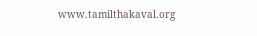www.tamilthakaval.org